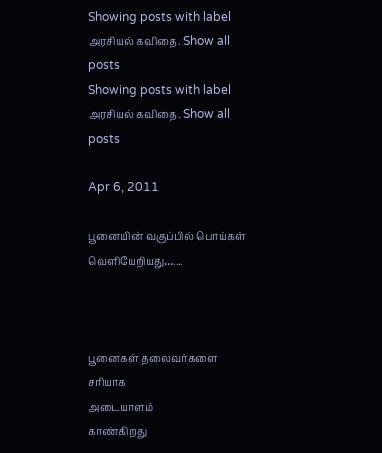Showing posts with label அரசியல் கவிதை. Show all posts
Showing posts with label அரசியல் கவிதை. Show all posts

Apr 6, 2011

பூனையின் வகுப்பில் பொய்கள் வெளியேறியது…....



பூனைகள் தலைவர்களை சரியாக
அடையாளம்
காண்கிறது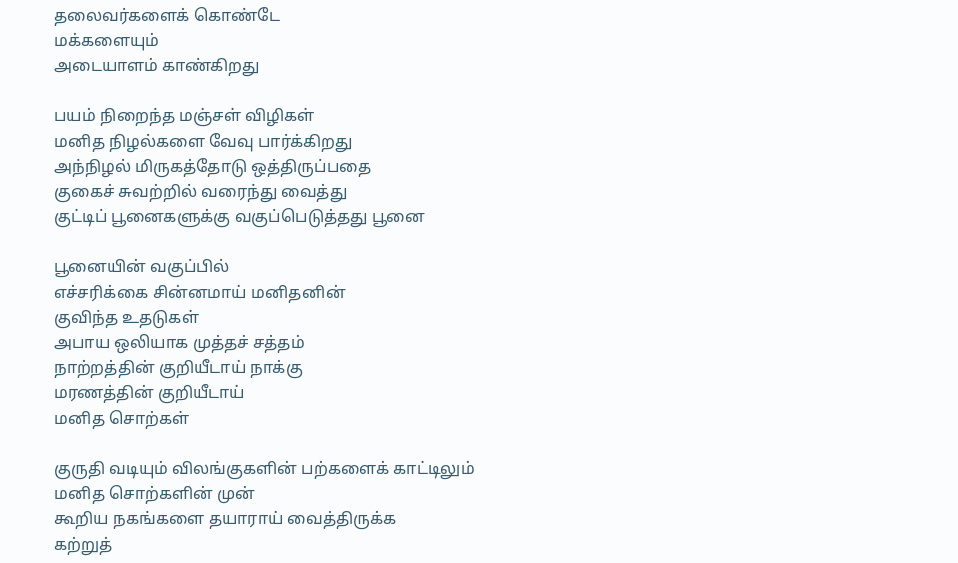தலைவர்களைக் கொண்டே
மக்களையும்
அடையாளம் காண்கிறது

பயம் நிறைந்த மஞ்சள் விழிகள்
மனித நிழல்களை வேவு பார்க்கிறது
அந்நிழல் மிருகத்தோடு ஒத்திருப்பதை
குகைச் சுவற்றில் வரைந்து வைத்து
குட்டிப் பூனைகளுக்கு வகுப்பெடுத்தது பூனை

பூனையின் வகுப்பில்
எச்சரிக்கை சின்னமாய் மனிதனின்
குவிந்த உதடுகள்
அபாய ஒலியாக முத்தச் சத்தம்
நாற்றத்தின் குறியீடாய் நாக்கு
மரணத்தின் குறியீடாய்
மனித சொற்கள்

குருதி வடியும் விலங்குகளின் பற்களைக் காட்டிலும்
மனித சொற்களின் முன்
கூறிய நகங்களை தயாராய் வைத்திருக்க
கற்றுத்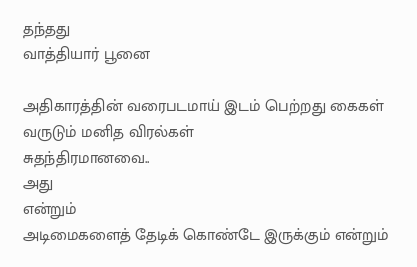தந்தது
வாத்தியார் பூனை

அதிகாரத்தின் வரைபடமாய் இடம் பெற்றது கைகள்
வருடும் மனித விரல்கள்
சுதந்திரமானவை..
அது
என்றும்
அடிமைகளைத் தேடிக் கொண்டே இருக்கும் என்றும்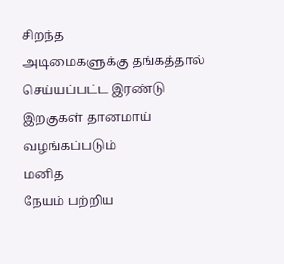சிறந்த
அடிமைகளுக்கு தங்கத்தால் செய்யப்பட்ட இரண்டு
இறகுகள் தானமாய்
வழங்கப்படும்
மனித
நேயம் பற்றிய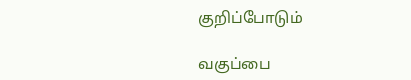குறிப்போடும்

வகுப்பை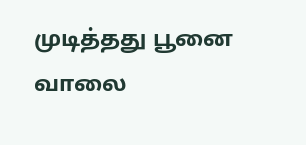முடித்தது பூனை
வாலை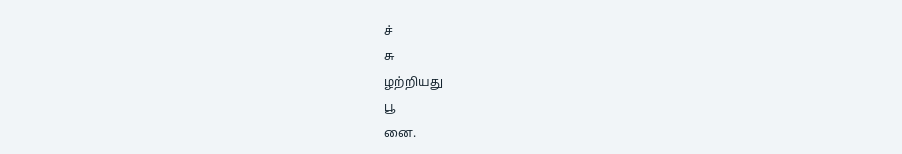ச்
சு
ழற்றியது
பூ
னை.